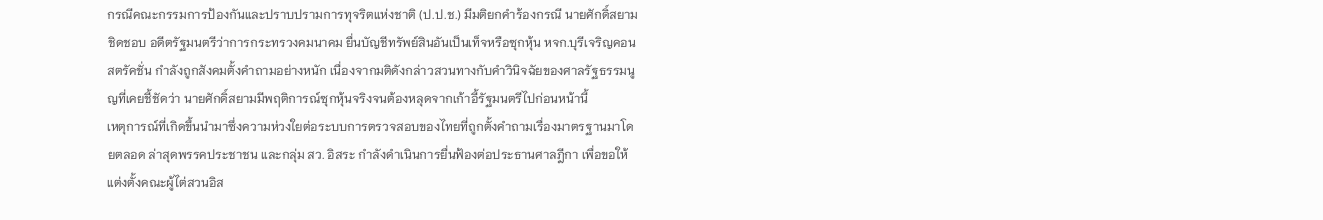กรณีคณะกรรมการป้องกันและปราบปรามการทุจริตแห่งชาติ (ป.ป.ช.) มีมติยกคำร้องกรณี นายศักดิ์สยาม ชิดชอบ อดีตรัฐมนตรีว่าการกระทรวงคมนาคม ยื่นบัญชีทรัพย์สินอันเป็นเท็จหรือซุกหุ้น หจก.บุรีเจริญคอนสตรัคชั่น กำลังถูกสังคมตั้งคำถามอย่างหนัก เนื่องจากมติดังกล่าวสวนทางกับคำวินิจฉัยของศาลรัฐธรรมนูญที่เคยชี้ชัดว่า นายศักดิ์สยามมีพฤติการณ์ซุกหุ้นจริงจนต้องหลุดจากเก้าอี้รัฐมนตรีไปก่อนหน้านี้
เหตุการณ์ที่เกิดขึ้นนำมาซึ่งความห่วงใยต่อระบบการตรวจสอบของไทยที่ถูกตั้งคำถามเรื่องมาตรฐานมาโดยตลอด ล่าสุดพรรคประชาชน และกลุ่ม สว. อิสระ กำลังดำเนินการยื่นฟ้องต่อประธานศาลฎีกา เพื่อขอให้แต่งตั้งคณะผู้ไต่สวนอิส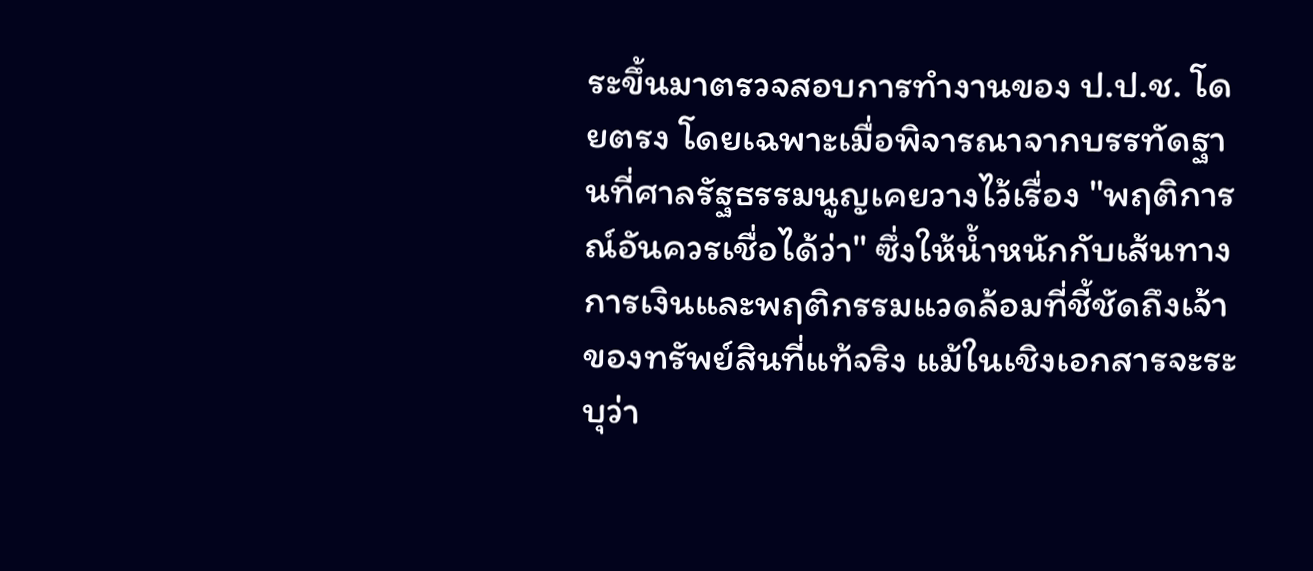ระขึ้นมาตรวจสอบการทำงานของ ป.ป.ช. โดยตรง โดยเฉพาะเมื่อพิจารณาจากบรรทัดฐานที่ศาลรัฐธรรมนูญเคยวางไว้เรื่อง "พฤติการณ์อันควรเชื่อได้ว่า" ซึ่งให้น้ำหนักกับเส้นทางการเงินและพฤติกรรมแวดล้อมที่ชี้ชัดถึงเจ้าของทรัพย์สินที่แท้จริง แม้ในเชิงเอกสารจะระบุว่า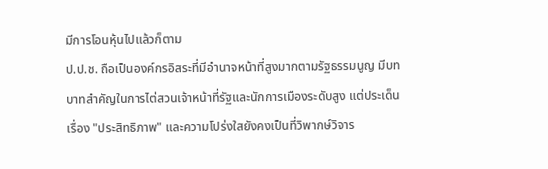มีการโอนหุ้นไปแล้วก็ตาม
ป.ป.ช. ถือเป็นองค์กรอิสระที่มีอำนาจหน้าที่สูงมากตามรัฐธรรมนูญ มีบทบาทสำคัญในการไต่สวนเจ้าหน้าที่รัฐและนักการเมืองระดับสูง แต่ประเด็นเรื่อง "ประสิทธิภาพ" และความโปร่งใสยังคงเป็นที่วิพากษ์วิจาร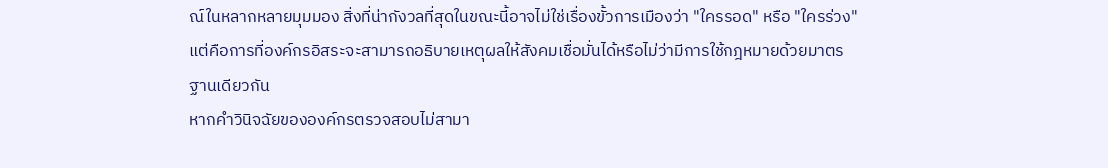ณ์ในหลากหลายมุมมอง สิ่งที่น่ากังวลที่สุดในขณะนี้อาจไม่ใช่เรื่องขั้วการเมืองว่า "ใครรอด" หรือ "ใครร่วง" แต่คือการที่องค์กรอิสระจะสามารถอธิบายเหตุผลให้สังคมเชื่อมั่นได้หรือไม่ว่ามีการใช้กฎหมายด้วยมาตรฐานเดียวกัน
หากคำวินิจฉัยขององค์กรตรวจสอบไม่สามา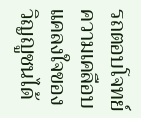รถตอบโจทย์ความเคลือบแคลงใจของวิญญูชนได้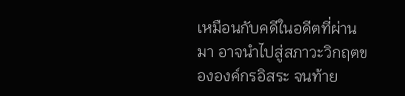เหมือนกับคดีในอดีตที่ผ่านมา อาจนำไปสู่สภาวะวิกฤตขององค์กรอิสระ จนท้าย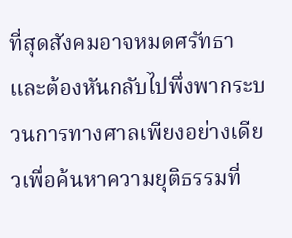ที่สุดสังคมอาจหมดศรัทธาและต้องหันกลับไปพึ่งพากระบวนการทางศาลเพียงอย่างเดียวเพื่อค้นหาความยุติธรรมที่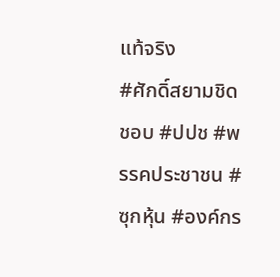แท้จริง
#ศักดิ์สยามชิดชอบ #ปปช #พรรคประชาชน #ซุกหุ้น #องค์กร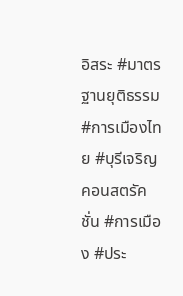อิสระ #มาตรฐานยุติธรรม #การเมืองไทย #บุรีเจริญคอนสตรัคชั่น #การเมือง #ประ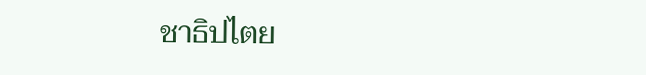ชาธิปไตย